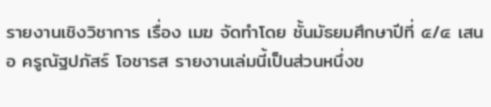รายงานเชิงวิชาการ เรื่อง เมฆ จัดทำโดย ชั้นมัธยมศึกษาปีที่ ๕/๔ เสนอ ครูณัฐปภัสร์ โอชารส รายงานเล่มนี้เป็นส่วนหนึ่งข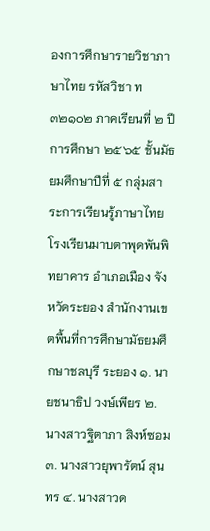องการศึกษารายวิชาภาษาไทย รหัสวิชา ท๓๒๑๐๒ ภาคเรียนที่ ๒ ปีการศึกษา ๒๕๖๕ ชั้นมัธยมศึกษาปีที่ ๕ กลุ่มสาระการเรียนรู้ภาษาไทย โรงเรียนมาบตาพุดพันพิทยาคาร อำเภอเมือง จังหวัดระยอง สำนักงานเขตพื้นที่การศึกษามัธยมศึกษาชลบุรี ระยอง ๑. นายชนาธิป วงษ์เพียร ๒. นางสาวฐิตาภา สิงห์ซอม ๓. นางสาวยุพารัตน์ สุนทร ๔. นางสาวด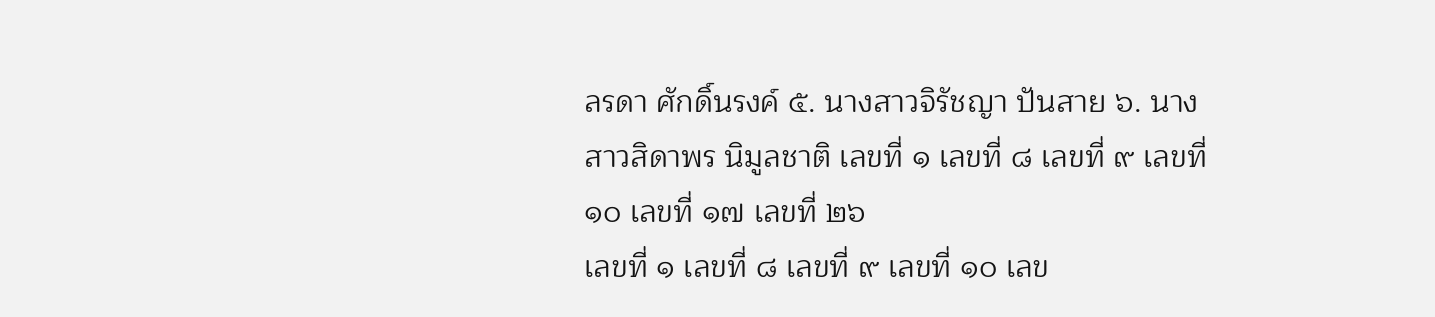ลรดา ศักดิ์นรงค์ ๕. นางสาวจิรัชญา ปันสาย ๖. นางสาวสิดาพร นิมูลชาติ เลขที่ ๑ เลขที่ ๘ เลขที่ ๙ เลขที่ ๑๐ เลขที่ ๑๗ เลขที่ ๒๖
เลขที่ ๑ เลขที่ ๘ เลขที่ ๙ เลขที่ ๑๐ เลข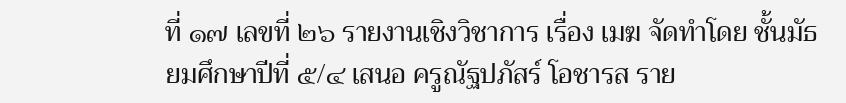ที่ ๑๗ เลขที่ ๒๖ รายงานเชิงวิชาการ เรื่อง เมฆ จัดทำโดย ชั้นมัธยมศึกษาปีที่ ๕/๔ เสนอ ครูณัฐปภัสร์ โอชารส ราย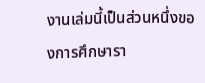งานเล่มนี้เป็นส่วนหนึ่งของการศึกษารา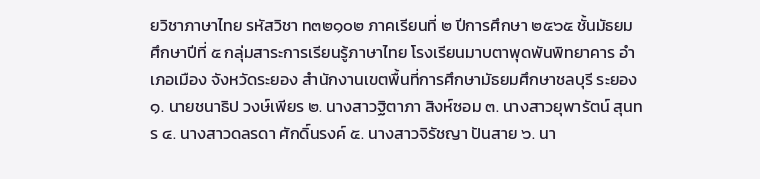ยวิชาภาษาไทย รหัสวิชา ท๓๒๑๐๒ ภาคเรียนที่ ๒ ปีการศึกษา ๒๕๖๕ ชั้นมัธยมศึกษาปีที่ ๕ กลุ่มสาระการเรียนรู้ภาษาไทย โรงเรียนมาบตาพุดพันพิทยาคาร อำเภอเมือง จังหวัดระยอง สำนักงานเขตพื้นที่การศึกษามัธยมศึกษาชลบุรี ระยอง ๑. นายชนาธิป วงษ์เพียร ๒. นางสาวฐิตาภา สิงห์ซอม ๓. นางสาวยุพารัตน์ สุนทร ๔. นางสาวดลรดา ศักดิ์นรงค์ ๕. นางสาวจิรัชญา ปันสาย ๖. นา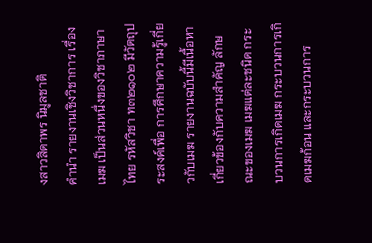งสาวสิดาพร นิมูลชาติ
คำนำ รายงานเชิงวิชาการ เรื่อง เมฆ เป็นส่วนหนึ่งของวิชาภาษาไทย รหัสวิชา ท๓๒๑๐๒ มีวัตถุประสงค์เพื่อ การศึกษาความรู้เกี่ยวกับเมฆ รายงานฉบับนี้มีเนื้อหาเกี่ยวข้องกับความสำคัญ ลักษณะของเมฆ เมฆแต่ละชนิด กระบวนการเกิดเมฆ กระบวนการเกิดเมฆก้อน และกระบวนการ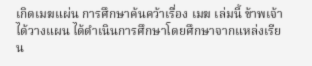เกิดเมฆแผ่น การศึกษาค้นคว้าเรื่อง เมฆ เล่มนี้ ข้าพเจ้าได้วางแผน ได้ดำเนินการศึกษาโดยศึกษาจากแหล่งเรียน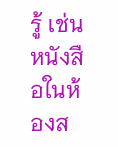รู้ เช่น หนังสือในห้องส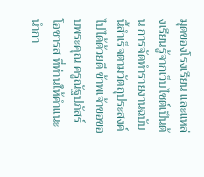มุดของโรงเรียน และแหล่งเรียนรู้จากเว็บไซต์เป็นต้น การจัดทำรายงานฉบับนี้สำเร็จตามวัตถุประสงค์ไปได้ด้วยดี ข้าพเจ้าขอขอบพระคุณ ครูณัฐปภัสร์ โอชารส ที่ท่านให้คำแนะนำกา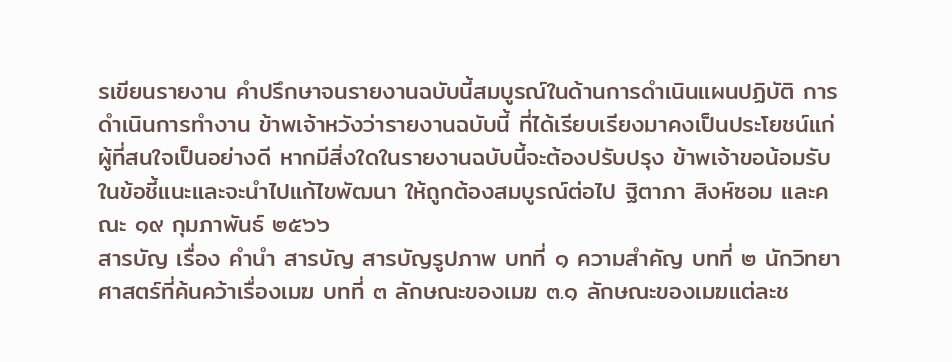รเขียนรายงาน คำปรึกษาจนรายงานฉบับนี้สมบูรณ์ในด้านการดำเนินแผนปฏิบัติ การดำเนินการทำงาน ข้าพเจ้าหวังว่ารายงานฉบับนี้ ที่ได้เรียบเรียงมาคงเป็นประโยชน์แก่ผู้ที่สนใจเป็นอย่างดี หากมีสิ่งใดในรายงานฉบับนี้จะต้องปรับปรุง ข้าพเจ้าขอน้อมรับในข้อชี้แนะและจะนำไปแก้ไขพัฒนา ให้ถูกต้องสมบูรณ์ต่อไป ฐิตาภา สิงห์ซอม และคณะ ๑๙ กุมภาพันธ์ ๒๕๖๖
สารบัญ เรื่อง คำนำ สารบัญ สารบัญรูปภาพ บทที่ ๑ ความสำคัญ บทที่ ๒ นักวิทยาศาสตร์ที่ค้นคว้าเรื่องเมฆ บทที่ ๓ ลักษณะของเมฆ ๓.๑ ลักษณะของเมฆแต่ละช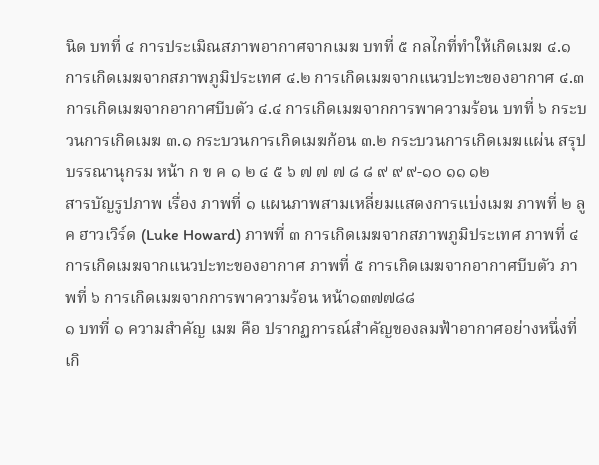นิด บทที่ ๔ การประเมิณสภาพอากาศจากเมฆ บทที่ ๕ กลไกที่ทำให้เกิดเมฆ ๔.๑ การเกิดเมฆจากสภาพภูมิประเทศ ๔.๒ การเกิดเมฆจากแนวปะทะของอากาศ ๔.๓ การเกิดเมฆจากอากาศบีบตัว ๔.๔ การเกิดเมฆจากการพาความร้อน บทที่ ๖ กระบวนการเกิดเมฆ ๓.๑ กระบวนการเกิดเมฆก้อน ๓.๒ กระบวนการเกิดเมฆแผ่น สรุป บรรณานุกรม หน้า ก ข ค ๑ ๒ ๔ ๕ ๖ ๗ ๗ ๗ ๘ ๘ ๙ ๙ ๙-๑๐ ๑๑ ๑๒
สารบัญรูปภาพ เรื่อง ภาพที่ ๑ แผนภาพสามเหลี่ยมแสดงการแบ่งเมฆ ภาพที่ ๒ ลูค ฮาวเวิร์ด (Luke Howard) ภาพที่ ๓ การเกิดเมฆจากสภาพภูมิประเทศ ภาพที่ ๔ การเกิดเมฆจากแนวปะทะของอากาศ ภาพที่ ๕ การเกิดเมฆจากอากาศบีบตัว ภาพที่ ๖ การเกิดเมฆจากการพาความร้อน หน้า๑๓๗๗๘๘
๑ บทที่ ๑ ความสำคัญ เมฆ คือ ปรากฏการณ์สำคัญของลมฟ้าอากาศอย่างหนึ่งที่เกิ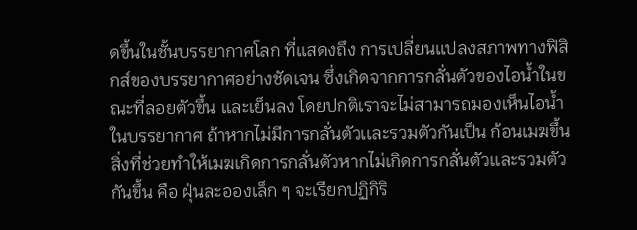ดขึ้นในชั้นบรรยากาศโลก ที่เเสดงถึง การเปลี่ยนเเปลงสภาพทางฟิสิกส์ของบรรยากาศอย่างชัดเจน ซึ่งเกิดจากการกลั่นตัวของไอน้ำในขณะที่ลอยตัวขึ้น เเละเย็นลง โดยปกติเราจะไม่สามารถมองเห็นไอน้ำในบรรยากาศ ถ้าหากไม่มีการกลั่นตัวเเละรวมตัวกันเป็น ก้อนเมฆขึ้น สิ่งที่ช่วยทำให้เมฆเกิดการกลั่นตัวหากไม่เกิดการกลั่นตัวเเละรวมตัวกันขึ้น คือ ฝุ่นละอองเล็ก ๆ จะเรียกปฏิกิริ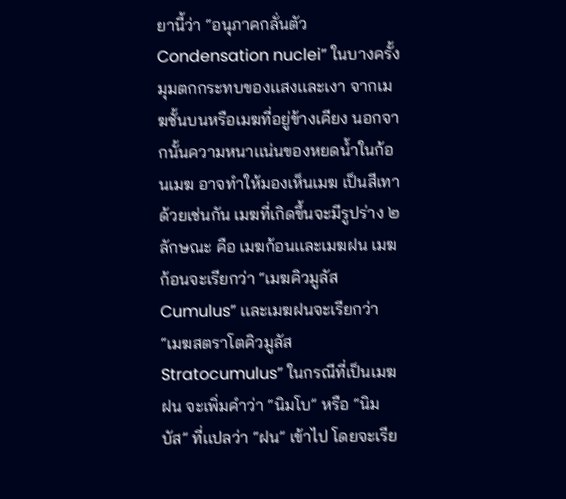ยานี้ว่า “อนุภาคกลั่นตัว Condensation nuclei” ในบางครั้งมุมตกกระทบของเเสงเเละเงา จากเมฆชั้นบนหรือเมฆที่อยู่ข้างเคียง นอกจากนั้นความหนาเเน่นของหยดน้ำในก้อนเมฆ อาจทำให้มองเห็นเมฆ เป็นสีเทาด้วยเช่นกัน เมฆที่เกิดขึ้นจะมีรูปร่าง ๒ ลักษณะ คือ เมฆก้อนเเละเมฆฝน เมฆก้อนจะเรียกว่า “เมฆคิวมูลัส Cumulus” เเละเมฆฝนจะเรียกว่า “เมฆสตราโตคิวมูลัส Stratocumulus” ในกรณีที่เป็นเมฆฝน จะเพิ่มคำว่า “นิมโบ” หรือ “นิมบัส” ที่เเปลว่า “ฝน” เข้าไป โดยจะเรีย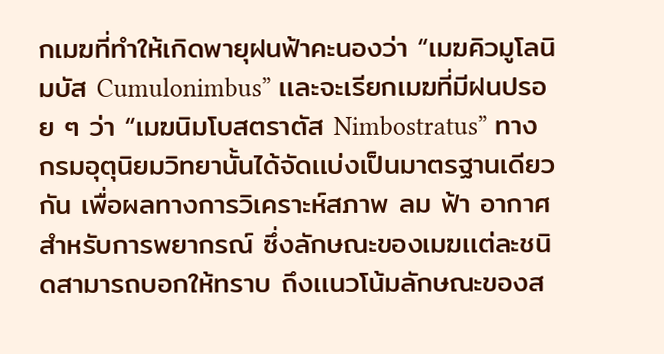กเมฆที่ทำให้เกิดพายุฝนฟ้าคะนองว่า “เมฆคิวมูโลนิมบัส Cumulonimbus” เเละจะเรียกเมฆที่มีฝนปรอย ๆ ว่า “เมฆนิมโบสตราตัส Nimbostratus” ทางกรมอุตุนิยมวิทยานั้นได้จัดเเบ่งเป็นมาตรฐานเดียวกัน เพื่อผลทางการวิเคราะห์สภาพ ลม ฟ้า อากาศ สำหรับการพยากรณ์ ซึ่งลักษณะของเมฆเเต่ละชนิดสามารถบอกให้ทราบ ถึงเเนวโน้มลักษณะของส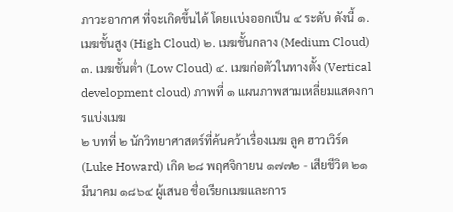ภาวะอากาศ ที่จะเกิดขึ้นได้ โดยเเบ่งออกเป็น ๔ ระดับ ดังนี้ ๑. เมฆชั้นสูง (High Cloud) ๒. เมฆชั้นกลาง (Medium Cloud) ๓. เมฆชั้นต่ำ (Low Cloud) ๔. เมฆก่อตัวในทางตั้ง (Vertical development cloud) ภาพที่ ๑ แผนภาพสามเหลี่ยมแสดงการแบ่งเมฆ
๒ บทที่ ๒ นักวิทยาศาสตร์ที่ค้นคว้าเรื่องเมฆ ลูค ฮาวเวิร์ด (Luke Howard) เกิด ๒๘ พฤศจิกายน ๑๗๗๒ - เสียชีวิต ๒๑ มีนาคม ๑๘๖๔ ผู้เสนอ ชื่อเรียกเมฆและการ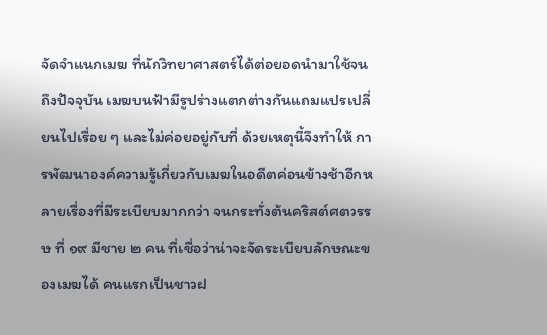จัดจำแนกเมฆ ที่นักวิทยาศาสตร์ได้ต่อยอดนำมาใช้จนถึงปัจจุบัน เมฆบนฟ้ามีรูปร่างแตกต่างกันแถมแปรเปลี่ยนไปเรื่อย ๆ และไม่ค่อยอยู่กับที่ ด้วยเหตุนี้จึงทำให้ การพัฒนาองค์ความรู้เกี่ยวกับเมฆในอดีตค่อนข้างช้าอีกหลายเรื่องที่มีระเบียบมากกว่า จนกระทั่งต้นคริสต์ศตวรรษ ที่ ๑๙ มีชาย ๒ คน ที่เชื่อว่าน่าจะจัดระเบียบลักษณะของเมฆได้ คนแรกเป็นชาวฝ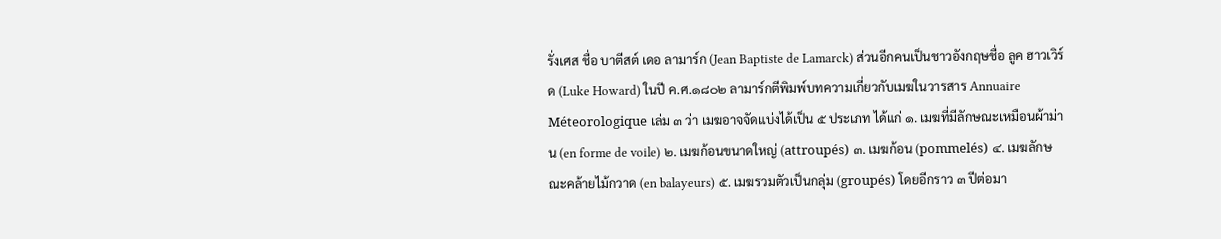รั่งเศส ชื่อ บาตีสต์ เดอ ลามาร์ก (Jean Baptiste de Lamarck) ส่วนอีกคนเป็นชาวอังกฤษชื่อ ลูค ฮาวเวิร์ด (Luke Howard) ในปี ค.ศ.๑๘๐๒ ลามาร์กตีพิมพ์บทความเกี่ยวกับเมฆในวารสาร Annuaire Méteorologique เล่ม ๓ ว่า เมฆอาจจัดแบ่งได้เป็น ๕ ประเภท ได้แก่ ๑. เมฆที่มีลักษณะเหมือนผ้าม่าน (en forme de voile) ๒. เมฆก้อนขนาดใหญ่ (attroupés) ๓. เมฆก้อน (pommelés) ๔. เมฆลักษณะคล้ายไม้กวาด (en balayeurs) ๕. เมฆรวมตัวเป็นกลุ่ม (groupés) โดยอีกราว ๓ ปีต่อมา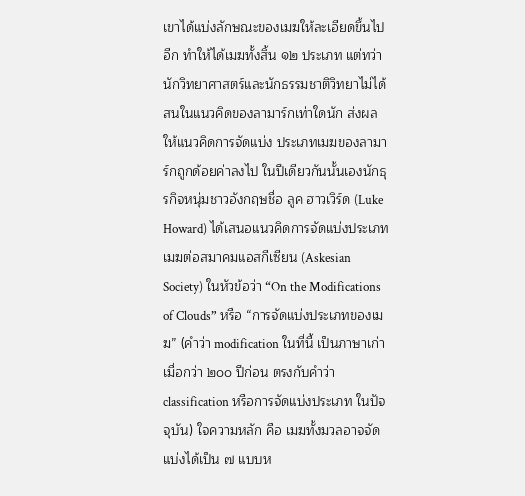เขาได้แบ่งลักษณะของเมฆให้ละเอียดขึ้นไปอีก ทำให้ได้เมฆทั้งสิ้น ๑๒ ประเภท แต่ทว่านักวิทยาศาสตร์และนักธรรมชาติวิทยาไม่ได้สนในแนวคิดของลามาร์กเท่าใดนัก ส่งผลให้แนวคิดการจัดแบ่ง ประเภทเมฆของลามาร์กถูกด้อยค่าลงไป ในปีเดียวกันนั้นเองนักธุรกิจหนุ่มชาวอังกฤษชื่อ ลูค ฮาวเวิร์ด (Luke Howard) ได้เสนอแนวคิดการจัดแบ่งประเภทเมฆต่อสมาคมแอสกีเซียน (Askesian Society) ในหัวข้อว่า “On the Modifications of Clouds” หรือ “การจัดแบ่งประเภทของเมฆ” (คำว่า modification ในที่นี้ เป็นภาษาเก่าเมื่อกว่า ๒๐๐ ปีก่อน ตรงกับคำว่า classification หรือการจัดแบ่งประเภท ในปัจจุบัน) ใจความหลัก คือ เมฆทั้งมวลอาจจัดแบ่งได้เป็น ๗ แบบห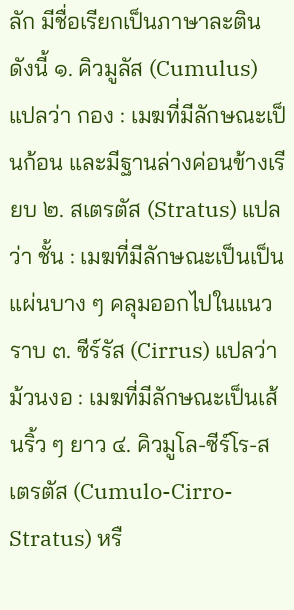ลัก มีชื่อเรียกเป็นภาษาละติน ดังนี้ ๑. คิวมูลัส (Cumulus) แปลว่า กอง : เมฆที่มีลักษณะเป็นก้อน และมีฐานล่างค่อนข้างเรียบ ๒. สเตรตัส (Stratus) แปลว่า ชั้น : เมฆที่มีลักษณะเป็นเป็นแผ่นบาง ๆ คลุมออกไปในแนวราบ ๓. ซีร์รัส (Cirrus) แปลว่า ม้วนงอ : เมฆที่มีลักษณะเป็นเส้นริ้ว ๆ ยาว ๔. คิวมูโล-ซีร์โร-สเตรตัส (Cumulo-Cirro-Stratus) หรื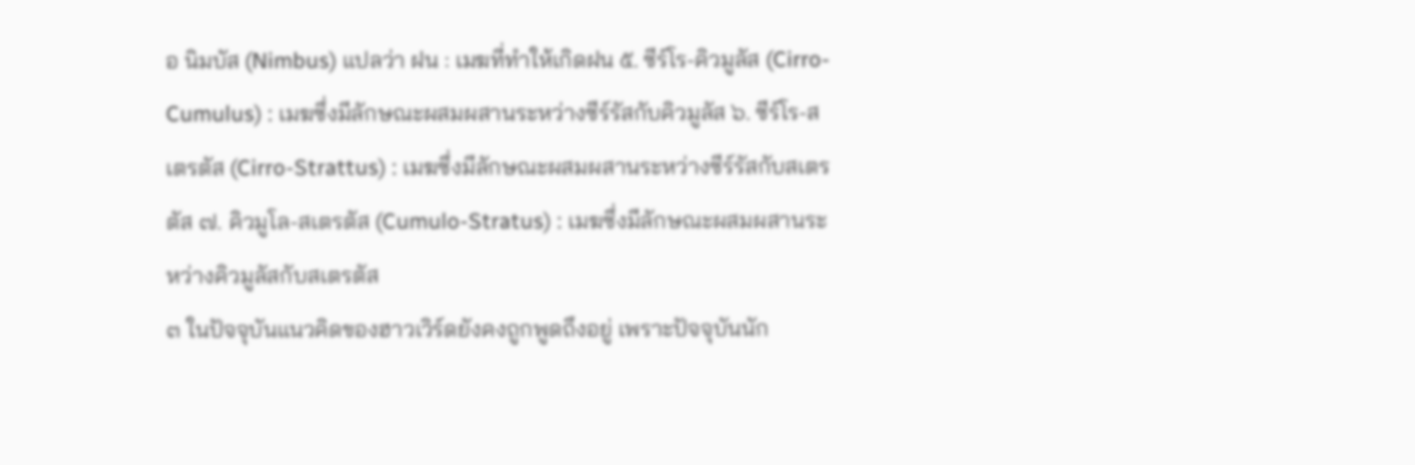อ นิมบัส (Nimbus) แปลว่า ฝน : เมฆที่ทำให้เกิดฝน ๕. ซีร์โร-คิวมูลัส (Cirro-Cumulus) : เมฆซึ่งมีลักษณะผสมผสานระหว่างซีร์รัสกับคิวมูลัส ๖. ซีร์โร-สเตรตัส (Cirro-Strattus) : เมฆซึ่งมีลักษณะผสมผสานระหว่างซีร์รัสกับสเตรตัส ๗. คิวมูโล-สเตรตัส (Cumulo-Stratus) : เมฆซึ่งมีลักษณะผสมผสานระหว่างคิวมูลัสกับสเตรตัส
๓ ในปัจจุบันแนวคิดของฮาวเวิร์ดยังคงถูกพูดถึงอยู่ เพราะปัจจุบันนัก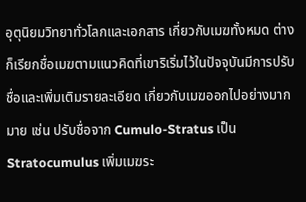อุตุนิยมวิทยาทั่วโลกและเอกสาร เกี่ยวกับเมฆทั้งหมด ต่างก็เรียกชื่อเมฆตามแนวคิดที่เขาริเริ่มไว้ในปัจจุบันมีการปรับชื่อและเพิ่มเติมรายละเอียด เกี่ยวกับเมฆออกไปอย่างมากมาย เช่น ปรับชื่อจาก Cumulo-Stratus เป็น Stratocumulus เพิ่มเมฆระ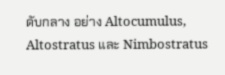ดับกลาง อย่าง Altocumulus, Altostratus และ Nimbostratus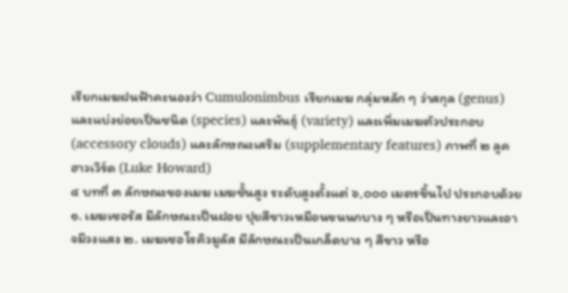เรียกเมฆฝนฟ้าคะนองว่า Cumulonimbus เรียกเมฆ กลุ่มหลัก ๆ ว่าสกุล (genus) และแบ่งย่อยเป็นชนิด (species) และพันธุ์ (variety) และเพิ่มเมฆตัวประกอบ (accessory clouds) และลักษณะเสริม (supplementary features) ภาพที่ ๒ ลูค ฮาวเวิร์ด (Luke Howard)
๔ บทที่ ๓ ลักษณะของเมฆ เมฆชั้นสูง ระดับสูงตั้งแต่ ๖,๐๐๐ เมตรขึ้นไป ประกอบด้วย ๑. เมฆเซอรัส มีลักษณะเป็นฝอย ปุยสีขาวเหมือนขนนกบาง ๆ หรือเป็นทางยาวและอาจมีวงแสง ๒. เมฆเซอโรคิวมูลัส มีลักษณะเป็นเกล็ดบาง ๆ สีขาว หรือ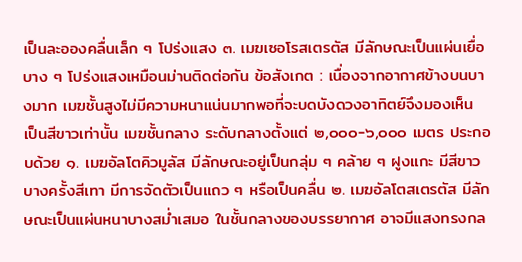เป็นละอองคลื่นเล็ก ๆ โปร่งแสง ๓. เมฆเซอโรสเตรตัส มีลักษณะเป็นแผ่นเยื่อบาง ๆ โปร่งแสงเหมือนม่านติดต่อกัน ข้อสังเกต : เนื่องจากอากาศข้างบนบางมาก เมฆชั้นสูงไม่มีความหนาแน่นมากพอที่จะบดบังดวงอาทิตย์จึงมองเห็น เป็นสีขาวเท่านั้น เมฆชั้นกลาง ระดับกลางตั้งแต่ ๒,๐๐๐-๖,๐๐๐ เมตร ประกอบด้วย ๑. เมฆอัลโตคิวมูลัส มีลักษณะอยู่เป็นกลุ่ม ๆ คล้าย ๆ ฝูงแกะ มีสีขาว บางครั้งสีเทา มีการจัดตัวเป็นแถว ๆ หรือเป็นคลื่น ๒. เมฆอัลโตสเตรตัส มีลักษณะเป็นแผ่นหนาบางสม่ำเสมอ ในชั้นกลางของบรรยากาศ อาจมีแสงทรงกล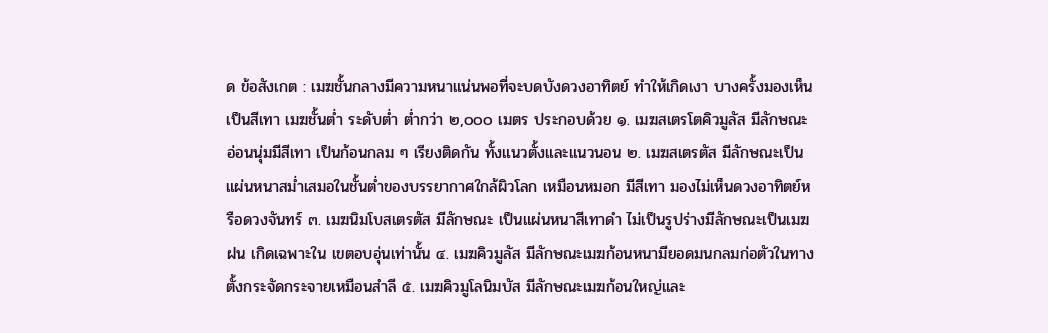ด ข้อสังเกต : เมฆชั้นกลางมีความหนาแน่นพอที่จะบดบังดวงอาทิตย์ ทำให้เกิดเงา บางครั้งมองเห็นเป็นสีเทา เมฆชั้นต่ำ ระดับต่ำ ต่ำกว่า ๒,๐๐๐ เมตร ประกอบด้วย ๑. เมฆสเตรโตคิวมูลัส มีลักษณะอ่อนนุ่มมีสีเทา เป็นก้อนกลม ๆ เรียงติดกัน ทั้งแนวตั้งและแนวนอน ๒. เมฆสเตรตัส มีลักษณะเป็นแผ่นหนาสม่ำเสมอในชั้นต่ำของบรรยากาศใกล้ผิวโลก เหมือนหมอก มีสีเทา มองไม่เห็นดวงอาทิตย์หรือดวงจันทร์ ๓. เมฆนิมโบสเตรตัส มีลักษณะ เป็นแผ่นหนาสีเทาดำ ไม่เป็นรูปร่างมีลักษณะเป็นเมฆฝน เกิดเฉพาะใน เขตอบอุ่นเท่านั้น ๔. เมฆคิวมูลัส มีลักษณะเมฆก้อนหนามียอดมนกลมก่อตัวในทางตั้งกระจัดกระจายเหมือนสำลี ๕. เมฆคิวมูโลนิมบัส มีลักษณะเมฆก้อนใหญ่และ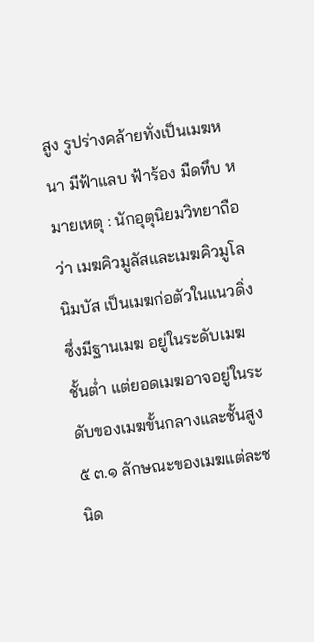สูง รูปร่างคล้ายทั่งเป็นเมฆหนา มีฟ้าแลบ ฟ้าร้อง มืดทึบ หมายเหตุ : นักอุตุนิยมวิทยาถือว่า เมฆคิวมูลัสและเมฆคิวมูโลนิมบัส เป็นเมฆก่อตัวในแนวดิ่ง ซึ่งมีฐานเมฆ อยู่ในระดับเมฆชั้นต่ำ แต่ยอดเมฆอาจอยู่ในระดับของเมฆขั้นกลางและชั้นสูง
๕ ๓.๑ ลักษณะของเมฆแต่ละชนิด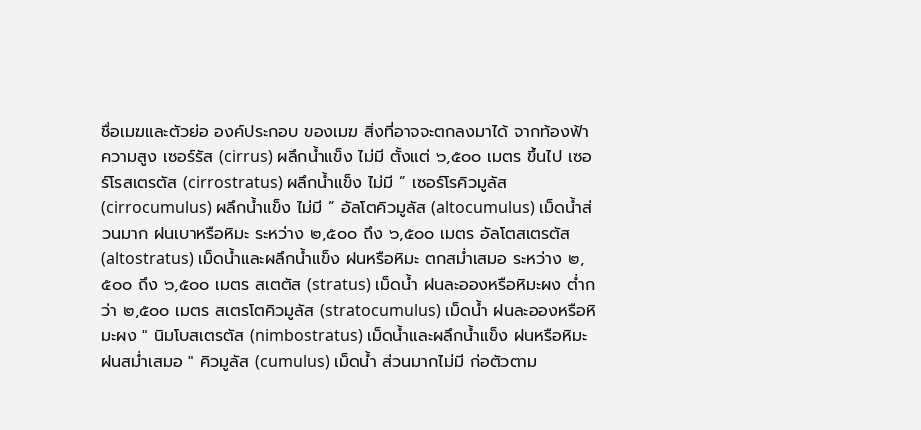ชื่อเมฆและตัวย่อ องค์ประกอบ ของเมฆ สิ่งที่อาจจะตกลงมาได้ จากท้องฟ้า ความสูง เซอร์รัส (cirrus) ผลึกน้ำแข็ง ไม่มี ตั้งแต่ ๖,๕๐๐ เมตร ขึ้นไป เซอร์โรสเตรตัส (cirrostratus) ผลึกน้ำแข็ง ไม่มี ” เซอร์โรคิวมูลัส (cirrocumulus) ผลึกน้ำแข็ง ไม่มี ” อัลโตคิวมูลัส (altocumulus) เม็ดน้ำส่วนมาก ฝนเบาหรือหิมะ ระหว่าง ๒,๕๐๐ ถึง ๖,๕๐๐ เมตร อัลโตสเตรตัส (altostratus) เม็ดน้ำและผลึกน้ำแข็ง ฝนหรือหิมะ ตกสม่ำเสมอ ระหว่าง ๒,๕๐๐ ถึง ๖,๕๐๐ เมตร สเตตัส (stratus) เม็ดน้ำ ฝนละอองหรือหิมะผง ต่ำกว่า ๒,๕๐๐ เมตร สเตรโตคิวมูลัส (stratocumulus) เม็ดน้ำ ฝนละอองหรือหิมะผง " นิมโบสเตรตัส (nimbostratus) เม็ดน้ำและผลึกน้ำแข็ง ฝนหรือหิมะ ฝนสม่ำเสมอ " คิวมูลัส (cumulus) เม็ดน้ำ ส่วนมากไม่มี ก่อตัวตาม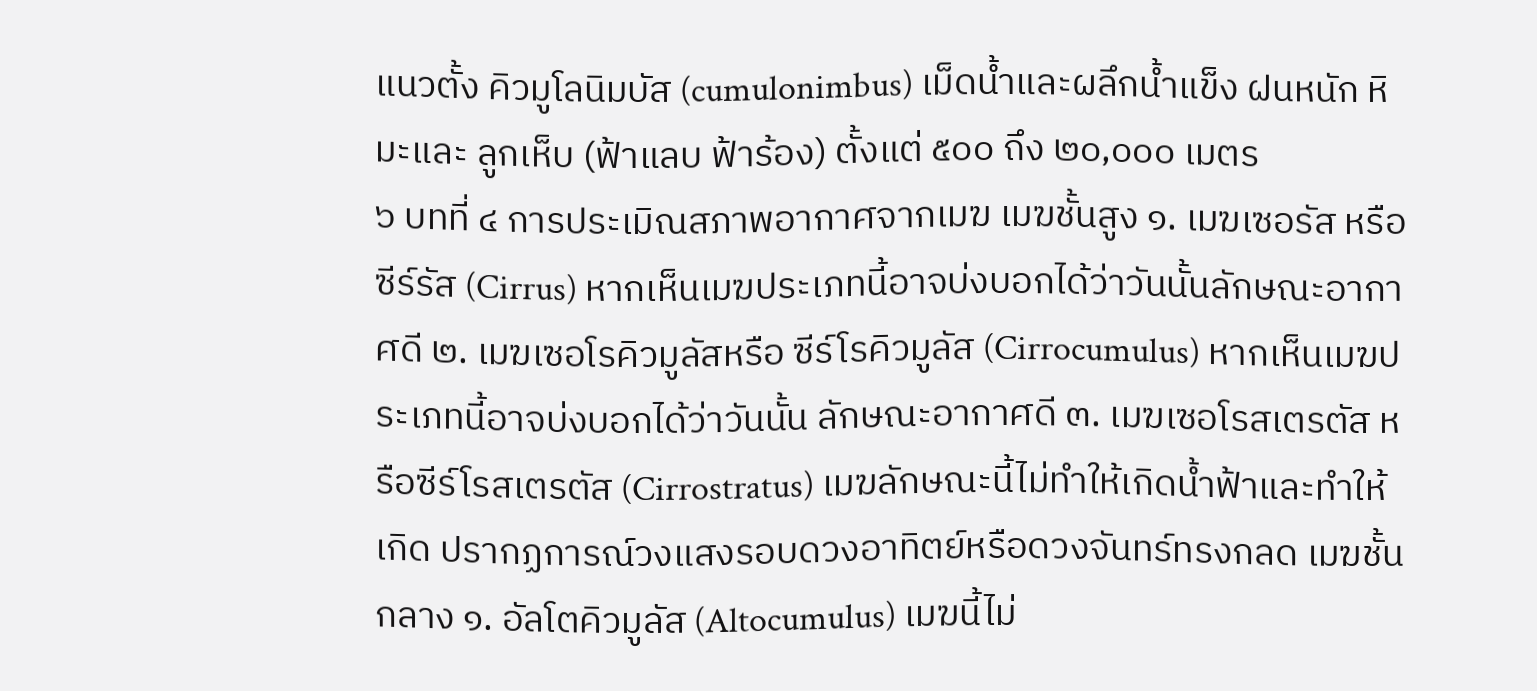แนวตั้ง คิวมูโลนิมบัส (cumulonimbus) เม็ดน้ำและผลึกน้ำแข็ง ฝนหนัก หิมะและ ลูกเห็บ (ฟ้าแลบ ฟ้าร้อง) ตั้งแต่ ๕๐๐ ถึง ๒๐,๐๐๐ เมตร
๖ บทที่ ๔ การประเมิณสภาพอากาศจากเมฆ เมฆชั้นสูง ๑. เมฆเซอรัส หรือซีร์รัส (Cirrus) หากเห็นเมฆประเภทนี้อาจบ่งบอกได้ว่าวันนั้นลักษณะอากาศดี ๒. เมฆเซอโรคิวมูลัสหรือ ซีร์โรคิวมูลัส (Cirrocumulus) หากเห็นเมฆประเภทนี้อาจบ่งบอกได้ว่าวันนั้น ลักษณะอากาศดี ๓. เมฆเซอโรสเตรตัส หรือซีร์โรสเตรตัส (Cirrostratus) เมฆลักษณะนี้ไม่ทำให้เกิดน้ำฟ้าและทำให้เกิด ปรากฏการณ์วงแสงรอบดวงอาทิตย์หรือดวงจันทร์ทรงกลด เมฆชั้นกลาง ๑. อัลโตคิวมูลัส (Altocumulus) เมฆนี้ไม่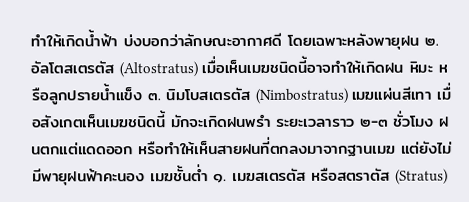ทำให้เกิดน้ำฟ้า บ่งบอกว่าลักษณะอากาศดี โดยเฉพาะหลังพายุฝน ๒. อัลโตสเตรตัส (Altostratus) เมื่อเห็นเมฆชนิดนี้อาจทำให้เกิดฝน หิมะ หรือลูกปรายน้ำแข็ง ๓. นิมโบสเตรตัส (Nimbostratus) เมฆแผ่นสีเทา เมื่อสังเกตเห็นเมฆชนิดนี้ มักจะเกิดฝนพรำ ระยะเวลาราว ๒-๓ ชั่วโมง ฝนตกแต่แดดออก หรือทำให้เห็นสายฝนที่ตกลงมาจากฐานเมฆ แต่ยังไม่มีพายุฝนฟ้าคะนอง เมฆชั้นต่ำ ๑. เมฆสเตรตัส หรือสตราตัส (Stratus)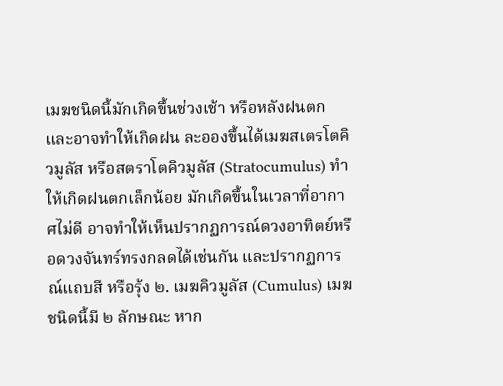เมฆชนิดนี้มักเกิดขึ้นช่วงเช้า หรือหลังฝนตก และอาจทำให้เกิดฝน ละอองขึ้นได้เมฆสเตรโตคิวมูลัส หรือสตราโตคิวมูลัส (Stratocumulus) ทำให้เกิดฝนตกเล็กน้อย มักเกิดขึ้นในเวลาที่อากาศไม่ดี อาจทำให้เห็นปรากฏการณ์ดวงอาทิตย์หรือดวงจันทร์ทรงกลดได้เช่นกัน และปรากฏการณ์แถบสี หรือรุ้ง ๒. เมฆคิวมูลัส (Cumulus) เมฆชนิดนี้มี ๒ ลักษณะ หาก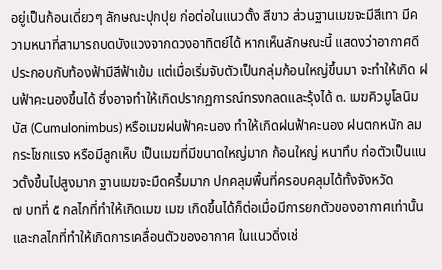อยู่เป็นก้อนเดี่ยวๆ ลักษณะปุกปุย ก่อต่อในแนวตั้ง สีขาว ส่วนฐานเมฆจะมีสีเทา มีความหนาที่สามารถบดบังแวงจากดวงอาทิตย์ได้ หากเห็นลักษณะนี้ แสดงว่าอากาศดี ประกอบกับท้องฟ้ามีสีฟ้าเข้ม แต่เมื่อเริ่มจับตัวเป็นกลุ่มก้อนใหญ่ขึ้นมา จะทำให้เกิด ฝนฟ้าคะนองขึ้นได้ ซึ่งอาจทำให้เกิดปรากฏการณ์ทรงกลดและรุ้งได้ ๓. เมฆคิวมูโลนิมบัส (Cumulonimbus) หรือเมฆฝนฟ้าคะนอง ทำให้เกิดฝนฟ้าคะนอง ฝนตกหนัก ลมกระโชกแรง หรือมีลูกเห็บ เป็นเมฆที่มีขนาดใหญ่มาก ก้อนใหญ่ หนาทึบ ก่อตัวเป็นแนวตั้งขึ้นไปสูงมาก ฐานเมฆจะมืดครึ้มมาก ปกคลุมพื้นที่ครอบคลุมได้ทั้งจังหวัด
๗ บทที่ ๕ กลไกที่ทำให้เกิดเมฆ เมฆ เกิดขึ้นได้ก็ต่อเมื่อมีการยกตัวของอากาศเท่านั้น และกลไกที่ทำให้เกิดการเคลื่อนตัวของอากาศ ในแนวดิ่งเช่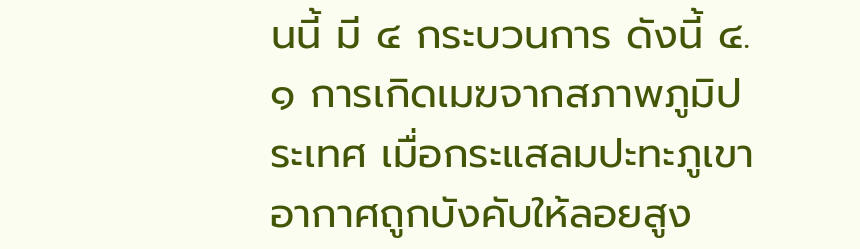นนี้ มี ๔ กระบวนการ ดังนี้ ๔.๑ การเกิดเมฆจากสภาพภูมิประเทศ เมื่อกระแสลมปะทะภูเขา อากาศถูกบังคับให้ลอยสูง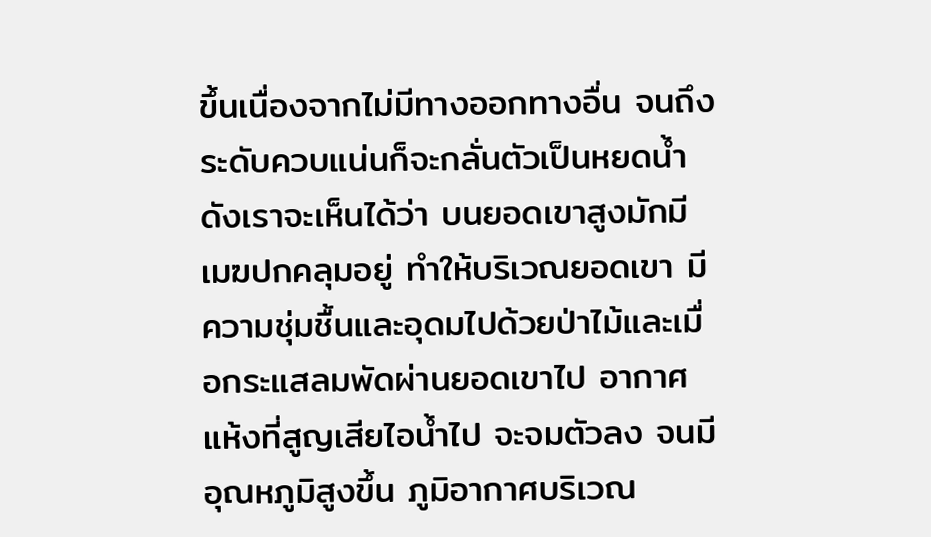ขึ้นเนื่องจากไม่มีทางออกทางอื่น จนถึง ระดับควบแน่นก็จะกลั่นตัวเป็นหยดน้ำดังเราจะเห็นได้ว่า บนยอดเขาสูงมักมีเมฆปกคลุมอยู่ ทำให้บริเวณยอดเขา มีความชุ่มชื้นและอุดมไปด้วยป่าไม้และเมื่อกระแสลมพัดผ่านยอดเขาไป อากาศแห้งที่สูญเสียไอน้ำไป จะจมตัวลง จนมีอุณหภูมิสูงขึ้น ภูมิอากาศบริเวณ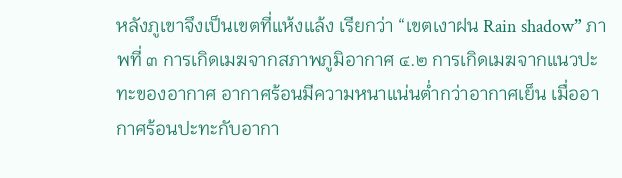หลังภูเขาจึงเป็นเขตที่แห้งแล้ง เรียกว่า “เขตเงาฝน Rain shadow” ภาพที่ ๓ การเกิดเมฆจากสภาพภูมิอากาศ ๔.๒ การเกิดเมฆจากแนวปะทะของอากาศ อากาศร้อนมีความหนาแน่นต่ำกว่าอากาศเย็น เมื่ออากาศร้อนปะทะกับอากา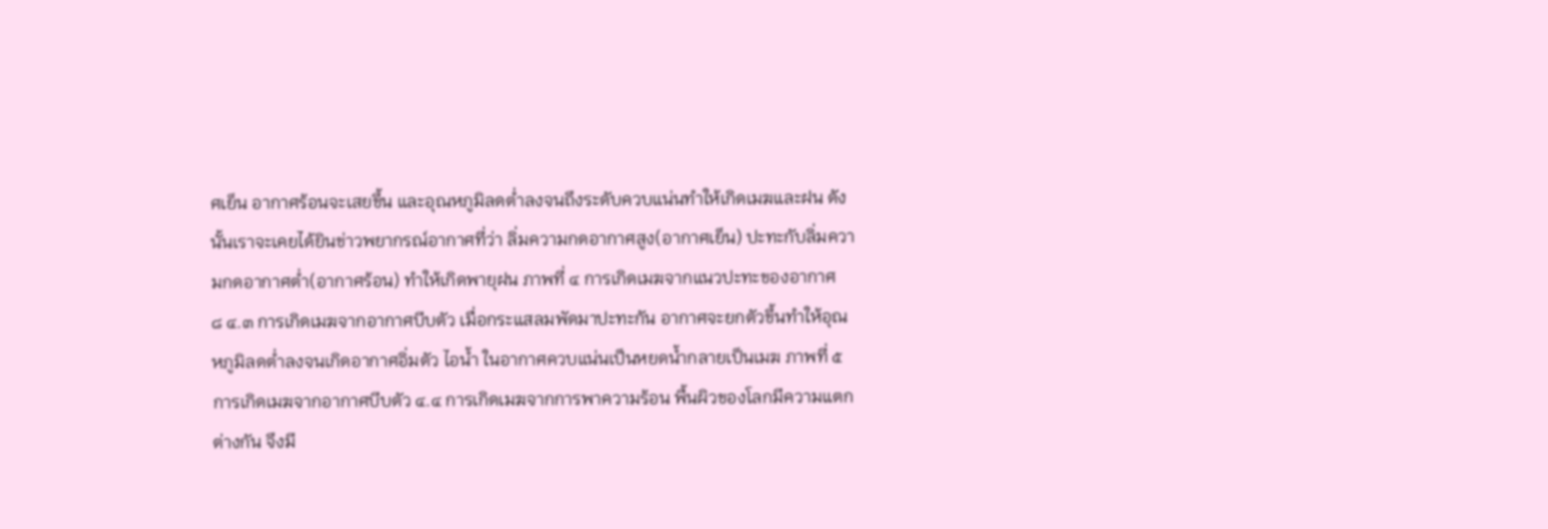ศเย็น อากาศร้อนจะเสยขึ้น และอุณหภูมิลดต่ำลงจนถึงระดับควบแน่นทำให้เกิดเมฆและฝน ดังนั้นเราจะเคยได้ยินข่าวพยากรณ์อากาศที่ว่า ลิ่มความกดอากาศสูง(อากาศเย็น) ปะทะกับลิ่มความกดอากาศต่ำ(อากาศร้อน) ทำให้เกิดพายุฝน ภาพที่ ๔ การเกิดเมฆจากแนวปะทะของอากาศ
๘ ๔.๓ การเกิดเมฆจากอากาศบีบตัว เมื่อกระแสลมพัดมาปะทะกัน อากาศจะยกตัวขึ้นทำให้อุณหภูมิลดต่ำลงจนเกิดอากาศอิ่มตัว ไอน้ำ ในอากาศควบแน่นเป็นหยดน้ำกลายเป็นเมฆ ภาพที่ ๕ การเกิดเมฆจากอากาศบีบตัว ๔.๔ การเกิดเมฆจากการพาความร้อน พื้นผิวของโลกมีความแตกต่างกัน จึงมี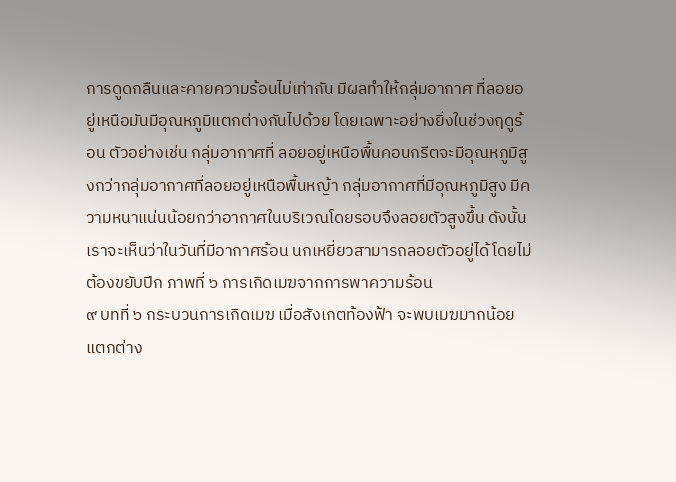การดูดกลืนและคายความร้อนไม่เท่ากัน มีผลทำให้กลุ่มอากาศ ที่ลอยอยู่เหนือมันมีอุณหภูมิแตกต่างกันไปด้วย โดยเฉพาะอย่างยิ่งในช่วงฤดูร้อน ตัวอย่างเช่น กลุ่มอากาศที่ ลอยอยู่เหนือพื้นคอนกรีตจะมีอุณหภูมิสูงกว่ากลุ่มอากาศที่ลอยอยู่เหนือพื้นหญ้า กลุ่มอากาศที่มีอุณหภูมิสูง มีความหนาแน่นน้อยกว่าอากาศในบริเวณโดยรอบจึงลอยตัวสูงขึ้น ดังนั้นเราจะเห็นว่าในวันที่มีอากาศร้อน นกเหยี่ยวสามารถลอยตัวอยู่ได้โดยไม่ต้องขยับปีก ภาพที่ ๖ การเกิดเมฆจากการพาความร้อน
๙ บทที่ ๖ กระบวนการเกิดเมฆ เมื่อสังเกตท้องฟ้า จะพบเมฆมากน้อยแตกต่าง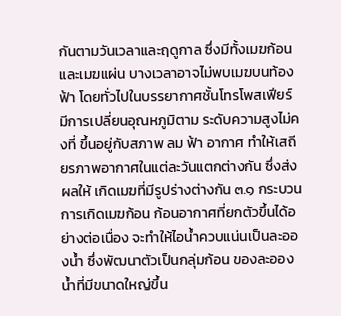กันตามวันเวลาและฤดูกาล ซึ่งมีทั้งเมฆก้อนและเมฆแผ่น บางเวลาอาจไม่พบเมฆบนท้องฟ้า โดยทั่วไปในบรรยากาศชั้นโทรโพสเฟียร์ มีการเปลี่ยนอุณหภูมิตาม ระดับความสูงไม่คงที่ ขึ้นอยู่กับสภาพ ลม ฟ้า อากาศ ทำให้เสถียรภาพอากาศในแต่ละวันแตกต่างกัน ซึ่งส่งผลให้ เกิดเมฆที่มีรูปร่างต่างกัน ๓.๑ กระบวนการเกิดเมฆก้อน ก้อนอากาศที่ยกตัวขึ้นได้อย่างต่อเนื่อง จะทำให้ไอน้ำควบแน่นเป็นละอองน้ำ ซึ่งพัฒนาตัวเป็นกลุ่มก้อน ของละอองน้ำที่มีขนาดใหญ่ขึ้น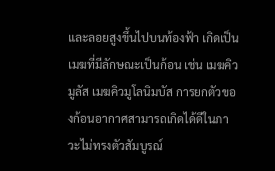และลอยสูงขึ้นไปบนท้องฟ้า เกิดเป็นเมฆที่มีลักษณะเป็นก้อน เช่น เมฆคิวมูลัส เมฆคิวมูโลนิมบัส การยกตัวของก้อนอากาศสามารถเกิดได้ดีในภาวะไม่ทรงตัวสัมบูรณ์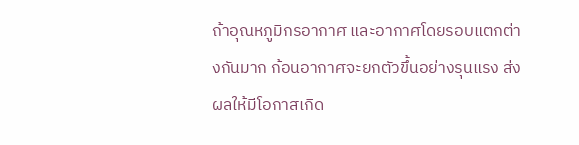ถ้าอุณหภูมิกรอากาศ และอากาศโดยรอบแตกต่างกันมาก ก้อนอากาศจะยกตัวขึ้นอย่างรุนแรง ส่งผลให้มีโอกาสเกิด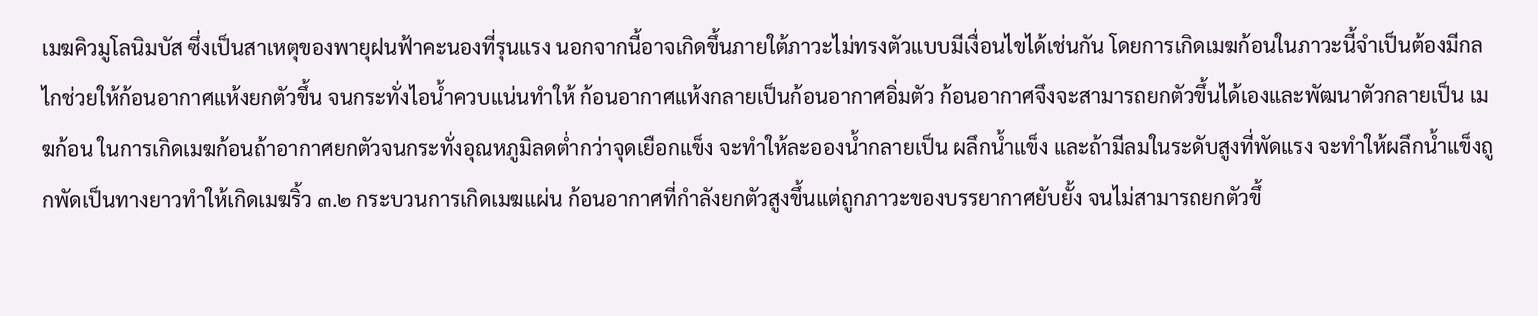เมฆคิวมูโลนิมบัส ซึ่งเป็นสาเหตุของพายุฝนฟ้าคะนองที่รุนแรง นอกจากนี้อาจเกิดขึ้นภายใต้ภาวะไม่ทรงตัวแบบมีเงื่อนไขได้เช่นกัน โดยการเกิดเมฆก้อนในภาวะนี้จำเป็นต้องมีกลไกช่วยให้ก้อนอากาศแห้งยกตัวขึ้น จนกระทั่งไอน้ำควบแน่นทำให้ ก้อนอากาศแห้งกลายเป็นก้อนอากาศอิ่มตัว ก้อนอากาศจึงจะสามารถยกตัวขึ้นได้เองและพัฒนาตัวกลายเป็น เมฆก้อน ในการเกิดเมฆก้อนถ้าอากาศยกตัวจนกระทั่งอุณหภูมิลดต่ำกว่าจุดเยือกแข็ง จะทำให้ละอองน้ำกลายเป็น ผลึกน้ำแข็ง และถ้ามีลมในระดับสูงที่พัดแรง จะทำให้ผลึกน้ำแข็งถูกพัดเป็นทางยาวทำให้เกิดเมฆริ้ว ๓.๒ กระบวนการเกิดเมฆแผ่น ก้อนอากาศที่กำลังยกตัวสูงขึ้นแต่ถูกภาวะของบรรยากาศยับยั้ง จนไม่สามารถยกตัวขึ้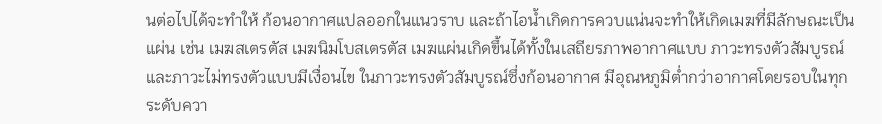นต่อไปได้จะทำให้ ก้อนอากาศแปลออกในแนวราบ และถ้าไอน้ำเกิดการควบแน่นจะทำให้เกิดเมฆที่มีลักษณะเป็นแผ่น เช่น เมฆสเตรตัส เมฆนิมโบสเตรตัส เมฆแผ่นเกิดขึ้นได้ทั้งในเสถียรภาพอากาศแบบ ภาวะทรงตัวสัมบูรณ์ และภาวะไม่ทรงตัวแบบมีเงื่อนไข ในภาวะทรงตัวสัมบูรณ์ซึ่งก้อนอากาศ มีอุณหภูมิต่ำกว่าอากาศโดยรอบในทุก ระดับควา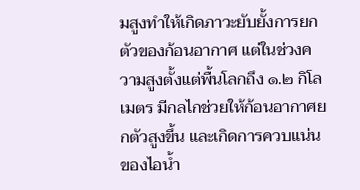มสูงทำให้เกิดภาวะยับยั้งการยกตัวของก้อนอากาศ แต่ในช่วงความสูงตั้งแต่พื้นโลกถึง ๑.๒ กิโลเมตร มีกลไกช่วยให้ก้อนอากาศยกตัวสูงขึ้น และเกิดการควบแน่นของไอน้ำ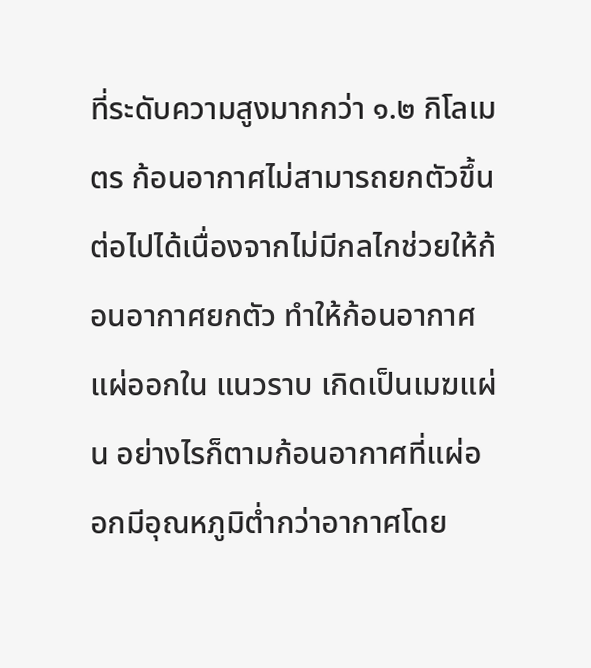ที่ระดับความสูงมากกว่า ๑.๒ กิโลเมตร ก้อนอากาศไม่สามารถยกตัวขึ้นต่อไปได้เนื่องจากไม่มีกลไกช่วยให้ก้อนอากาศยกตัว ทำให้ก้อนอากาศแผ่ออกใน แนวราบ เกิดเป็นเมฆแผ่น อย่างไรก็ตามก้อนอากาศที่แผ่ออกมีอุณหภูมิต่ำกว่าอากาศโดย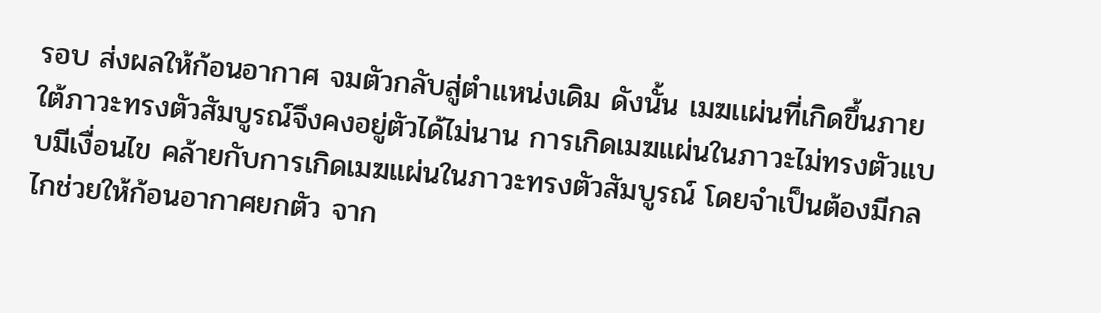รอบ ส่งผลให้ก้อนอากาศ จมตัวกลับสู่ตำแหน่งเดิม ดังนั้น เมฆเเผ่นที่เกิดขึ้นภายใต้ภาวะทรงตัวสัมบูรณ์จึงคงอยู่ตัวได้ไม่นาน การเกิดเมฆแผ่นในภาวะไม่ทรงตัวแบบมีเงื่อนไข คล้ายกับการเกิดเมฆแผ่นในภาวะทรงตัวสัมบูรณ์ โดยจำเป็นต้องมีกลไกช่วยให้ก้อนอากาศยกตัว จาก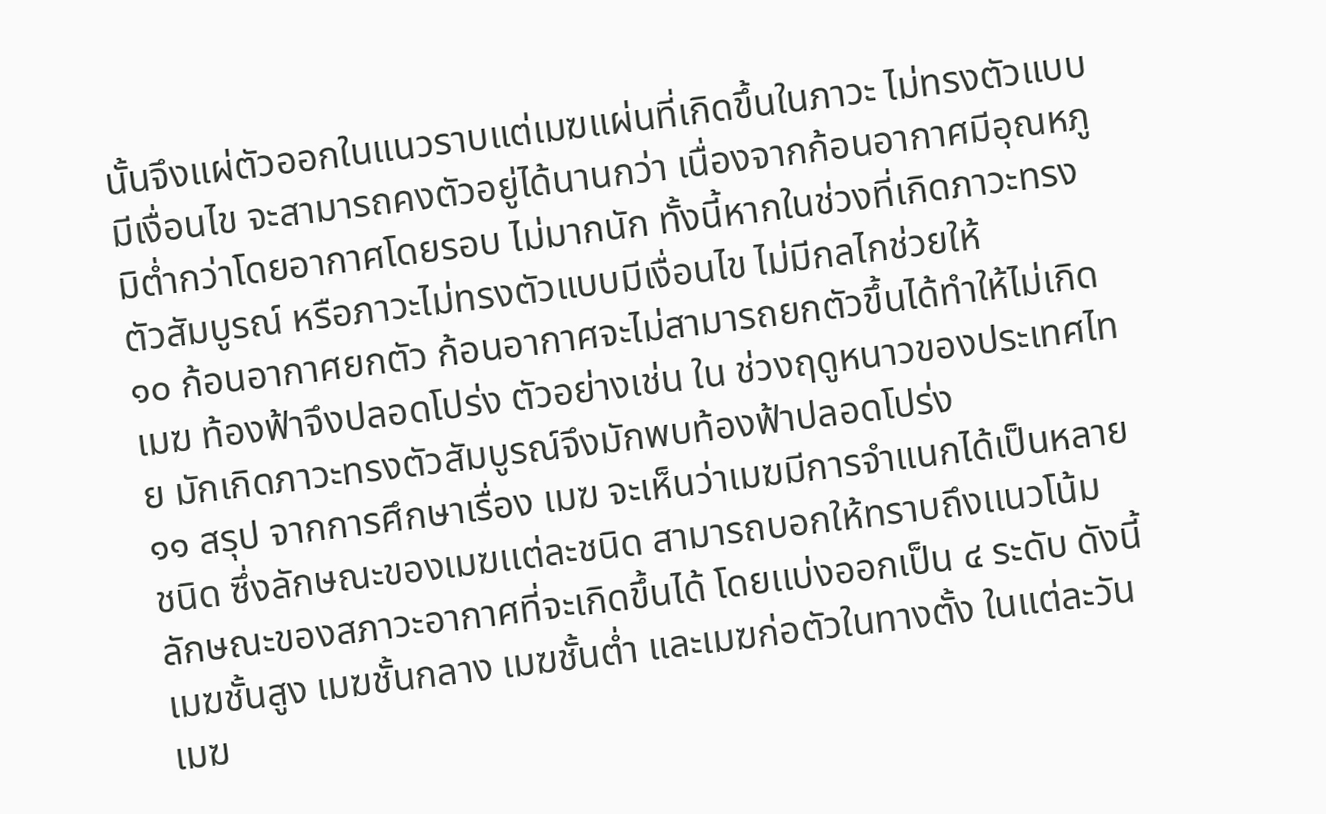นั้นจึงแผ่ตัวออกในแนวราบแต่เมฆแผ่นที่เกิดขึ้นในภาวะ ไม่ทรงตัวแบบมีเงื่อนไข จะสามารถคงตัวอยู่ได้นานกว่า เนื่องจากก้อนอากาศมีอุณหภูมิต่ำกว่าโดยอากาศโดยรอบ ไม่มากนัก ทั้งนี้หากในช่วงที่เกิดภาวะทรงตัวสัมบูรณ์ หรือภาวะไม่ทรงตัวแบบมีเงื่อนไข ไม่มีกลไกช่วยให้
๑๐ ก้อนอากาศยกตัว ก้อนอากาศจะไม่สามารถยกตัวขึ้นได้ทำให้ไม่เกิดเมฆ ท้องฟ้าจึงปลอดโปร่ง ตัวอย่างเช่น ใน ช่วงฤดูหนาวของประเทศไทย มักเกิดภาวะทรงตัวสัมบูรณ์จึงมักพบท้องฟ้าปลอดโปร่ง
๑๑ สรุป จากการศึกษาเรื่อง เมฆ จะเห็นว่าเมฆมีการจำแนกได้เป็นหลายชนิด ซึ่งลักษณะของเมฆเเต่ละชนิด สามารถบอกให้ทราบถึงเเนวโน้มลักษณะของสภาวะอากาศที่จะเกิดขึ้นได้ โดยเเบ่งออกเป็น ๔ ระดับ ดังนี้ เมฆชั้นสูง เมฆชั้นกลาง เมฆชั้นต่ำ และเมฆก่อตัวในทางตั้ง ในแต่ละวันเมฆ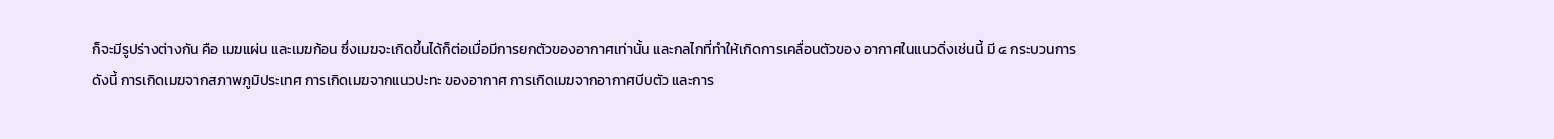ก็จะมีรูปร่างต่างกัน คือ เมฆแผ่น และเมฆก้อน ซึ่งเมฆจะเกิดขึ้นได้ก็ต่อเมื่อมีการยกตัวของอากาศเท่านั้น และกลไกที่ทำให้เกิดการเคลื่อนตัวของ อากาศในแนวดิ่งเช่นนี้ มี ๔ กระบวนการ ดังนี้ การเกิดเมฆจากสภาพภูมิประเทศ การเกิดเมฆจากแนวปะทะ ของอากาศ การเกิดเมฆจากอากาศบีบตัว และการ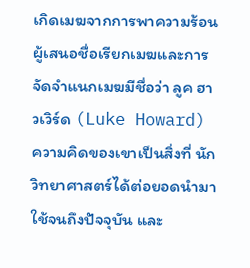เกิดเมฆจากการพาความร้อน ผู้เสนอชื่อเรียกเมฆและการจัดจำแนกเมฆมีชื่อว่า ลูค ฮาวเวิร์ด (Luke Howard) ความคิดของเขาเป็นสิ่งที่ นักวิทยาศาสตร์ได้ต่อยอดนำมาใช้จนถึงปัจจุบัน และ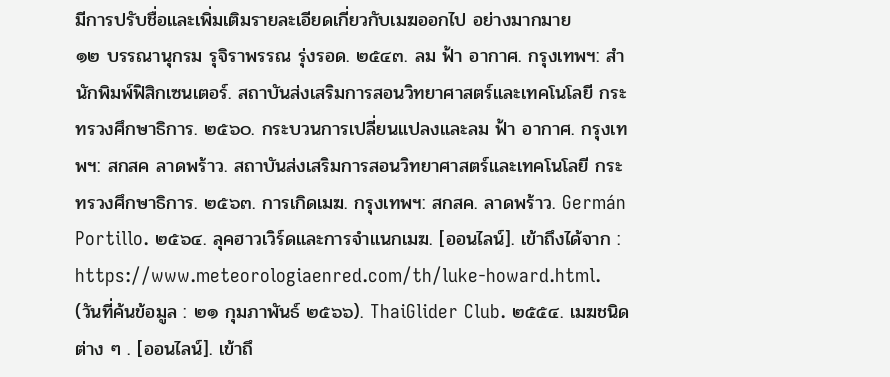มีการปรับชื่อและเพิ่มเติมรายละเอียดเกี่ยวกับเมฆออกไป อย่างมากมาย
๑๒ บรรณานุกรม รุจิราพรรณ รุ่งรอด. ๒๕๔๓. ลม ฟ้า อากาศ. กรุงเทพฯ: สำนักพิมพ์ฟิสิกเซนเตอร์. สถาบันส่งเสริมการสอนวิทยาศาสตร์และเทคโนโลยี กระทรวงศึกษาธิการ. ๒๕๖๐. กระบวนการเปลี่ยนแปลงและลม ฟ้า อากาศ. กรุงเทพฯ: สกสค ลาดพร้าว. สถาบันส่งเสริมการสอนวิทยาศาสตร์และเทคโนโลยี กระทรวงศึกษาธิการ. ๒๕๖๓. การเกิดเมฆ. กรุงเทพฯ: สกสค. ลาดพร้าว. Germán Portillo. ๒๕๖๔. ลุคฮาวเวิร์ดและการจำแนกเมฆ. [ออนไลน์]. เข้าถึงได้จาก : https://www.meteorologiaenred.com/th/luke-howard.html. (วันที่ค้นข้อมูล : ๒๑ กุมภาพันธ์ ๒๕๖๖). ThaiGlider Club. ๒๕๕๔. เมฆชนิดต่าง ๆ . [ออนไลน์]. เข้าถึ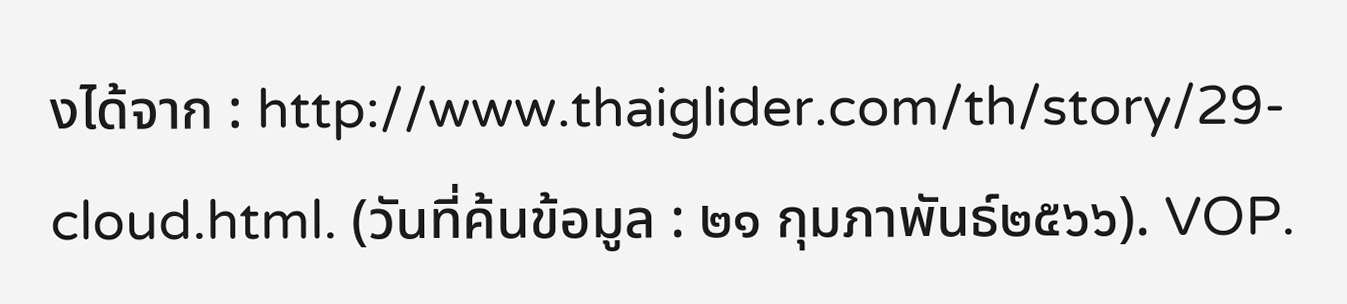งได้จาก : http://www.thaiglider.com/th/story/29-cloud.html. (วันที่ค้นข้อมูล : ๒๑ กุมภาพันธ์๒๕๖๖). VOP.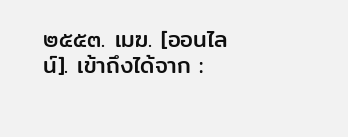๒๕๕๓. เมฆ. [ออนไลน์]. เข้าถึงได้จาก :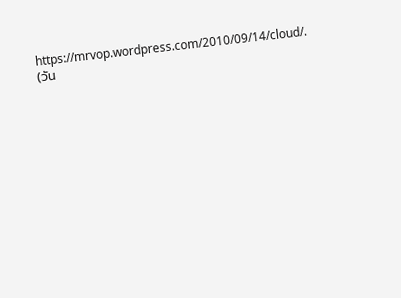https://mrvop.wordpress.com/2010/09/14/cloud/. (วัน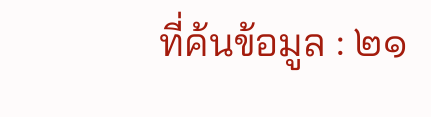ที่ค้นข้อมูล : ๒๑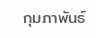กุมภาพันธ์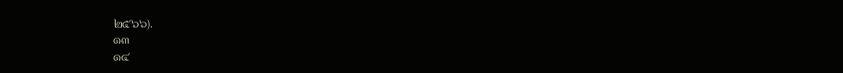๒๕๖๖).
๑๓
๑๔